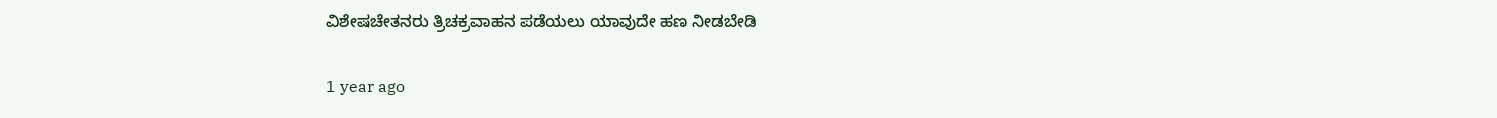ವಿಶೇಷಚೇತನರು ತ್ರಿಚಕ್ರವಾಹನ ಪಡೆಯಲು ಯಾವುದೇ ಹಣ ನೀಡಬೇಡಿ

1 year ago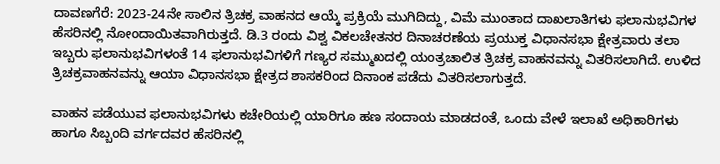ದಾವಣಗೆರೆ: 2023-24ನೇ ಸಾಲಿನ ತ್ರಿಚಕ್ರ ವಾಹನದ ಆಯ್ಕೆ ಪ್ರಕ್ರಿಯೆ ಮುಗಿದಿದ್ದು, ವಿಮೆ ಮುಂತಾದ ದಾಖಲಾತಿಗಳು ಫಲಾನುಭವಿಗಳ ಹೆಸರಿನಲ್ಲಿ ನೋಂದಾಯಿತವಾಗಿರುತ್ತದೆ. ಡಿ.3 ರಂದು ವಿಶ್ವ ವಿಕಲಚೇತನರ ದಿನಾಚರಣೆಯ ಪ್ರಯುಕ್ತ ವಿಧಾನಸಭಾ ಕ್ಷೇತ್ರವಾರು ತಲಾ ಇಬ್ಬರು ಫಲಾನುಭವಿಗಳಂತೆ 14 ಫಲಾನುಭವಿಗಳಿಗೆ ಗಣ್ಯರ ಸಮ್ಮುಖದಲ್ಲಿ ಯಂತ್ರಚಾಲಿತ ತ್ರಿಚಕ್ರ ವಾಹನವನ್ನು ವಿತರಿಸಲಾಗಿದೆ. ಉಳಿದ ತ್ರಿಚಕ್ರವಾಹನವನ್ನು ಆಯಾ ವಿಧಾನಸಭಾ ಕ್ಷೇತ್ರದ ಶಾಸಕರಿಂದ ದಿನಾಂಕ ಪಡೆದು ವಿತರಿಸಲಾಗುತ್ತದೆ.

ವಾಹನ ಪಡೆಯುವ ಫಲಾನುಭವಿಗಳು ಕಚೇರಿಯಲ್ಲಿ ಯಾರಿಗೂ ಹಣ ಸಂದಾಯ ಮಾಡದಂತೆ, ಒಂದು ವೇಳೆ ಇಲಾಖೆ ಅಧಿಕಾರಿಗಳು ಹಾಗೂ ಸಿಬ್ಬಂದಿ ವರ್ಗದವರ ಹೆಸರಿನಲ್ಲಿ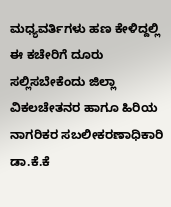ಮಧ್ಯವರ್ತಿಗಳು ಹಣ ಕೇಳಿದ್ದಲ್ಲಿ ಈ ಕಚೇರಿಗೆ ದೂರು ಸಲ್ಲಿಸಬೇಕೆಂದು ಜಿಲ್ಲಾ ವಿಕಲಚೇತನರ ಹಾಗೂ ಹಿರಿಯ ನಾಗರಿಕರ ಸಬಲೀಕರಣಾಧಿಕಾರಿ ಡಾ.ಕೆ.ಕೆ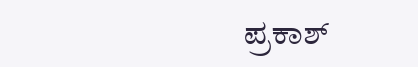ಪ್ರಕಾಶ್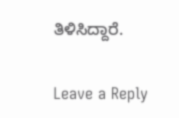ತಿಳಿಸಿದ್ದಾರೆ.

Leave a Reply